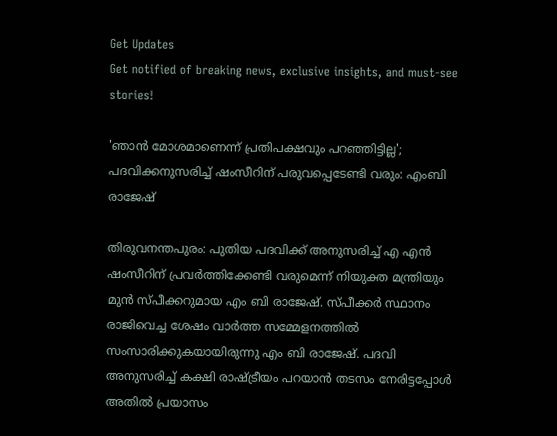Get Updates
Get notified of breaking news, exclusive insights, and must-see stories!

'ഞാന്‍ മോശമാണെന്ന് പ്രതിപക്ഷവും പറഞ്ഞിട്ടില്ല'; പദവിക്കനുസരിച്ച് ഷംസീറിന് പരുവപ്പെടേണ്ടി വരും: എംബി രാജേഷ്

തിരുവനന്തപുരം: പുതിയ പദവിക്ക് അനുസരിച്ച് എ എന്‍ ഷംസീറിന് പ്രവര്‍ത്തിക്കേണ്ടി വരുമെന്ന് നിയുക്ത മന്ത്രിയും മുന്‍ സ്പീക്കറുമായ എം ബി രാജേഷ്. സ്പീക്കര്‍ സ്ഥാനം രാജിവെച്ച ശേഷം വാര്‍ത്ത സമ്മേളനത്തില്‍ സംസാരിക്കുകയായിരുന്നു എം ബി രാജേഷ്. പദവി അനുസരിച്ച് കക്ഷി രാഷ്ട്രീയം പറയാന്‍ തടസം നേരിട്ടപ്പോള്‍ അതില്‍ പ്രയാസം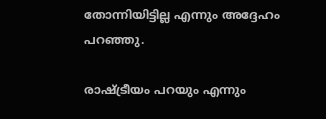തോന്നിയിട്ടില്ല എന്നും അദ്ദേഹം പറഞ്ഞു.

രാഷ്ട്രീയം പറയും എന്നും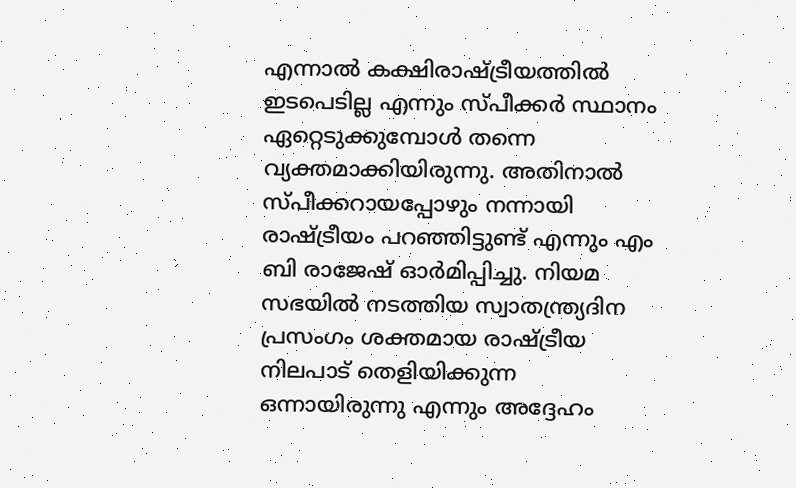എന്നാല്‍ കക്ഷിരാഷ്ട്രീയത്തില്‍ ഇടപെടില്ല എന്നും സ്പീക്കര്‍ സ്ഥാനം ഏറ്റെടുക്കുമ്പോള്‍ തന്നെ വ്യക്തമാക്കിയിരുന്നു. അതിനാല്‍ സ്പീക്കറായപ്പോഴും നന്നായി രാഷ്ട്രീയം പറഞ്ഞിട്ടുണ്ട് എന്നും എം ബി രാജേഷ് ഓര്‍മിപ്പിച്ചു. നിയമ സഭയില്‍ നടത്തിയ സ്വാതന്ത്ര്യദിന പ്രസംഗം ശക്തമായ രാഷ്ട്രീയ നിലപാട് തെളിയിക്കുന്ന ഒന്നായിരുന്നു എന്നും അദ്ദേഹം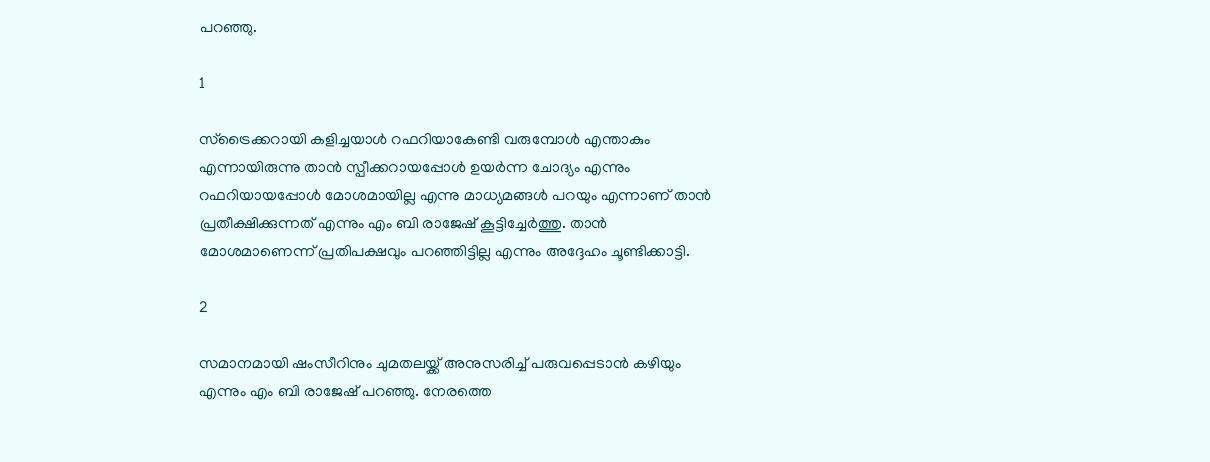പറഞ്ഞു.

1

സ്‌ട്രൈക്കറായി കളിച്ചയാള്‍ റഫറിയാകേണ്ടി വരുമ്പോള്‍ എന്താകും എന്നായിരുന്നു താന്‍ സ്പീക്കറായപ്പോള്‍ ഉയര്‍ന്ന ചോദ്യം എന്നും റഫറിയായപ്പോള്‍ മോശമായില്ല എന്നു മാധ്യമങ്ങള്‍ പറയും എന്നാണ് താന്‍ പ്രതീക്ഷിക്കുന്നത് എന്നും എം ബി രാജേഷ് കൂട്ടിച്ചേര്‍ത്തു. താന്‍ മോശമാണെന്ന് പ്രതിപക്ഷവും പറഞ്ഞിട്ടില്ല എന്നും അദ്ദേഹം ചൂണ്ടിക്കാട്ടി.

2

സമാനമായി ഷംസീറിനും ചുമതലയ്ക്ക് അനുസരിച്ച് പരുവപ്പെടാന്‍ കഴിയും എന്നും എം ബി രാജേഷ് പറഞ്ഞു. നേരത്തെ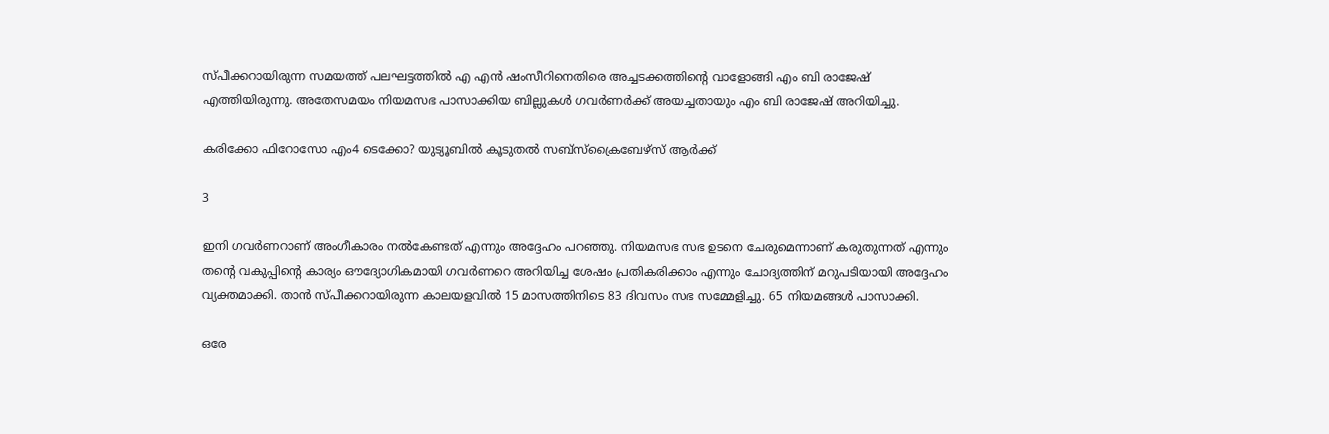സ്പീക്കറായിരുന്ന സമയത്ത് പലഘട്ടത്തില്‍ എ എന്‍ ഷംസീറിനെതിരെ അച്ചടക്കത്തിന്റെ വാളോങ്ങി എം ബി രാജേഷ് എത്തിയിരുന്നു. അതേസമയം നിയമസഭ പാസാക്കിയ ബില്ലുകള്‍ ഗവര്‍ണര്‍ക്ക് അയച്ചതായും എം ബി രാജേഷ് അറിയിച്ചു.

കരിക്കോ ഫിറോസോ എം4 ടെക്കോ? യുട്യൂബില്‍ കൂടുതല്‍ സബ്സ്‌ക്രൈബേഴ്സ് ആര്‍ക്ക്

3

ഇനി ഗവര്‍ണറാണ് അംഗീകാരം നല്‍കേണ്ടത് എന്നും അദ്ദേഹം പറഞ്ഞു. നിയമസഭ സഭ ഉടനെ ചേരുമെന്നാണ് കരുതുന്നത് എന്നും തന്റെ വകുപ്പിന്റെ കാര്യം ഔദ്യോഗികമായി ഗവര്‍ണറെ അറിയിച്ച ശേഷം പ്രതികരിക്കാം എന്നും ചോദ്യത്തിന് മറുപടിയായി അദ്ദേഹം വ്യക്തമാക്കി. താന്‍ സ്പീക്കറായിരുന്ന കാലയളവില്‍ 15 മാസത്തിനിടെ 83 ദിവസം സഭ സമ്മേളിച്ചു. 65 നിയമങ്ങള്‍ പാസാക്കി.

ഒരേ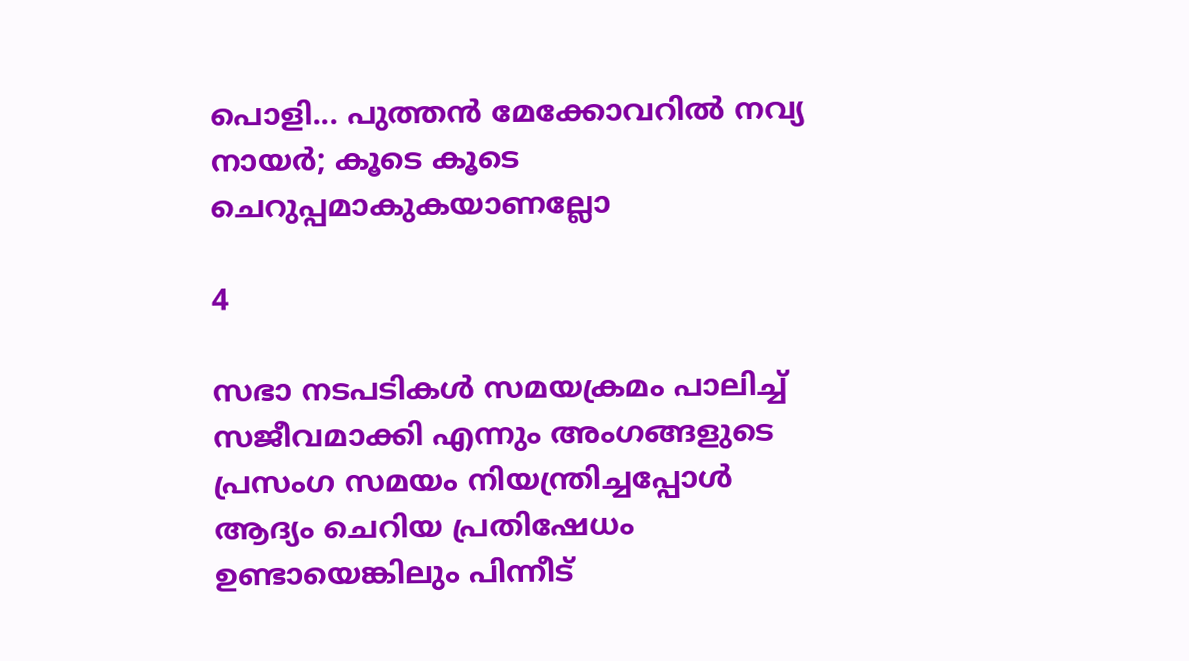പൊളി... പുത്തന്‍ മേക്കോവറില്‍ നവ്യ നായര്‍; കൂടെ കൂടെ ചെറുപ്പമാകുകയാണല്ലോ

4

സഭാ നടപടികള്‍ സമയക്രമം പാലിച്ച് സജീവമാക്കി എന്നും അംഗങ്ങളുടെ പ്രസംഗ സമയം നിയന്ത്രിച്ചപ്പോള്‍ ആദ്യം ചെറിയ പ്രതിഷേധം ഉണ്ടായെങ്കിലും പിന്നീട്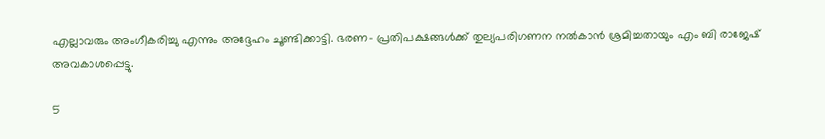എല്ലാവരും അംഗീകരിച്ചു എന്നും അദ്ദേഹം ചൂണ്ടിക്കാട്ടി. ഭരണ- പ്രതിപക്ഷങ്ങള്‍ക്ക് തുല്യപരിഗണന നല്‍കാന്‍ ശ്രമിച്ചതായും എം ബി രാജേഷ് അവകാശപ്പെട്ടു.

5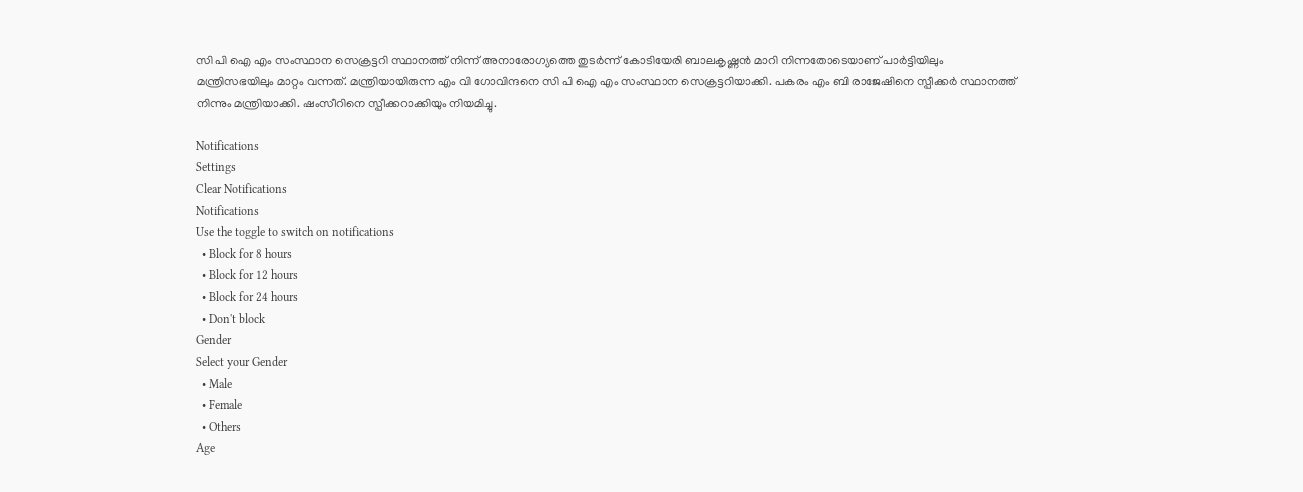സി പി ഐ എം സംസ്ഥാന സെക്രട്ടറി സ്ഥാനത്ത് നിന്ന് അനാരോഗ്യത്തെ തുടര്‍ന്ന് കോടിയേരി ബാലകൃഷ്ണന്‍ മാറി നിന്നതോടെയാണ് പാര്‍ട്ടിയിലും മന്ത്രിസഭയിലും മാറ്റം വന്നത്. മന്ത്രിയായിരുന്ന എം വി ഗോവിന്ദനെ സി പി ഐ എം സംസ്ഥാന സെക്രട്ടറിയാക്കി. പകരം എം ബി രാജേഷിനെ സ്പീക്കര്‍ സ്ഥാനത്ത് നിന്നും മന്ത്രിയാക്കി. ഷംസീറിനെ സ്പീക്കറാക്കിയും നിയമിച്ചു.

Notifications
Settings
Clear Notifications
Notifications
Use the toggle to switch on notifications
  • Block for 8 hours
  • Block for 12 hours
  • Block for 24 hours
  • Don't block
Gender
Select your Gender
  • Male
  • Female
  • Others
Age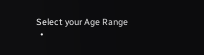Select your Age Range
  •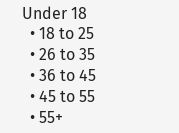Under 18
  • 18 to 25
  • 26 to 35
  • 36 to 45
  • 45 to 55
  • 55+